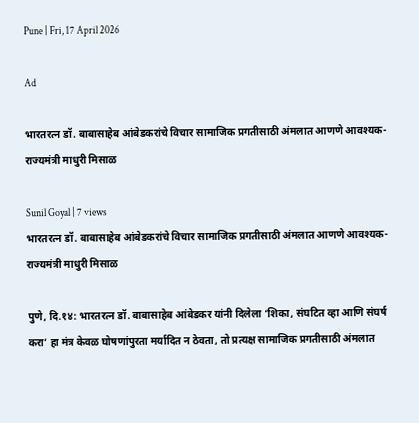Pune | Fri, 17 April 2026

Ad

भारतरत्न डॉ. बाबासाहेब आंबेडकरांचे विचार सामाजिक प्रगतीसाठी अंमलात आणणे आवश्यक-राज्यमंत्री माधुरी मिसाळ

Sunil Goyal | 7 views
भारतरत्न डॉ. बाबासाहेब आंबेडकरांचे विचार सामाजिक प्रगतीसाठी अंमलात आणणे आवश्यक-राज्यमंत्री माधुरी मिसाळ

पुणे, दि.१४: भारतरत्न डॉ. बाबासाहेब आंबेडकर यांनी दिलेला ‘शिका, संघटित व्हा आणि संघर्ष करा’ हा मंत्र केवळ घोषणांपुरता मर्यादित न ठेवता, तो प्रत्यक्ष सामाजिक प्रगतीसाठी अंमलात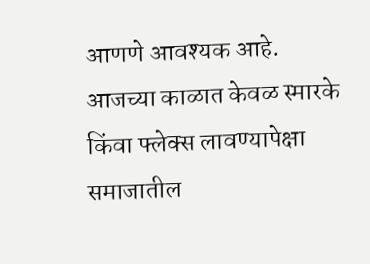आणणे आवश्यक आहे. आजच्या काळात केवळ स्मारके किंवा फ्लेक्स लावण्यापेक्षा समाजातील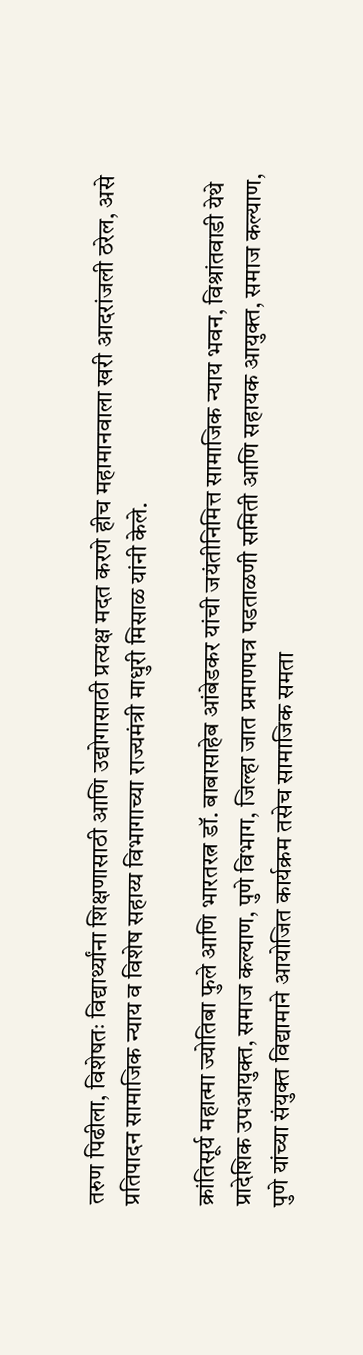तरुण पिढीला, विशेषतः विद्यार्थ्यांना शिक्षणासाठी आणि उद्योगासाठी प्रत्यक्ष मदत करणे हीच महामानवाला खरी आदरांजली ठरेल, असे प्रतिपादन सामाजिक न्याय व विशेष सहाय्य विभागाच्या राज्यमंत्री माधुरी मिसाळ यांनी केले.

क्रांतिसूर्य महात्मा ज्योतिबा फुले आणि भारतरत्न डॉ. बाबासाहेब आंबेडकर यांची जयंतीनिमित्त सामाजिक न्‍याय भवन, विश्रांतवाडी येथे प्रादेशिक उपआयुक्‍त, समाज कल्‍याण, पुणे विभाग, जिल्‍हा जात प्रमाणपत्र पडताळणी समिती आणि सहायक आयुक्‍त, समाज कल्‍याण, पुणे यांच्‍या संयुक्‍त विद्यामाने आयोजित कार्यक्रम तसेच सामाजिक समता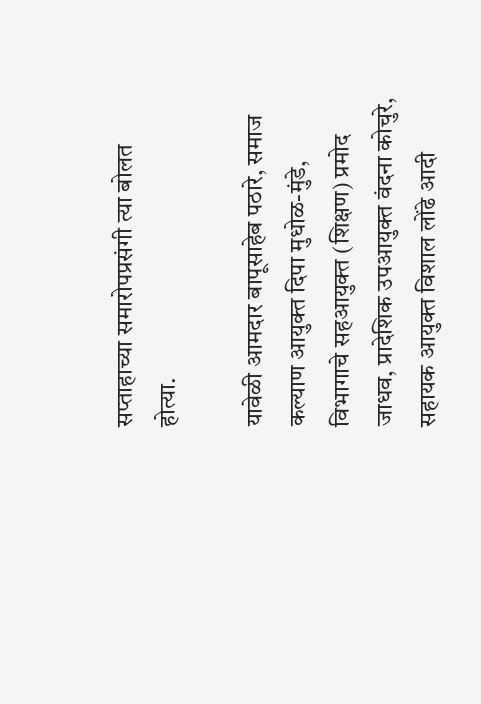सप्‍ताहाच्या समारोपप्रसंगी त्या बोलत होत्या.

यावेळी आमदार बापूसाहेब पठारे, समाज कल्‍याण आयुक्‍त दिपा मुधोळ-मुंडे, विभागाचे सहआयुक्‍त (शिक्षण) प्रमोद जाधव, प्रादेशिक उपआयुक्‍त वंदना कोचुरे,  सहायक आयुक्‍त विशाल लोंढे आदी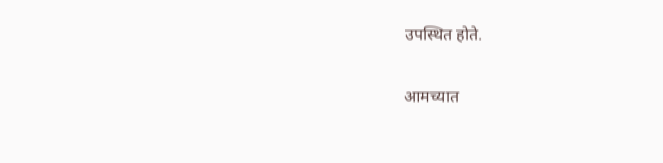उपस्थित होते.

आमच्यात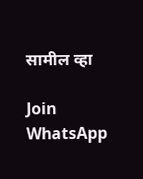सामील व्हा

Join WhatsApp